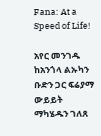Fana: At a Speed of Life!

አየር መንገዱ ከአንጎላ ልኡካን ቡድን ጋር ፍሬያማ ውይይት ማካሄዱን ገለጸ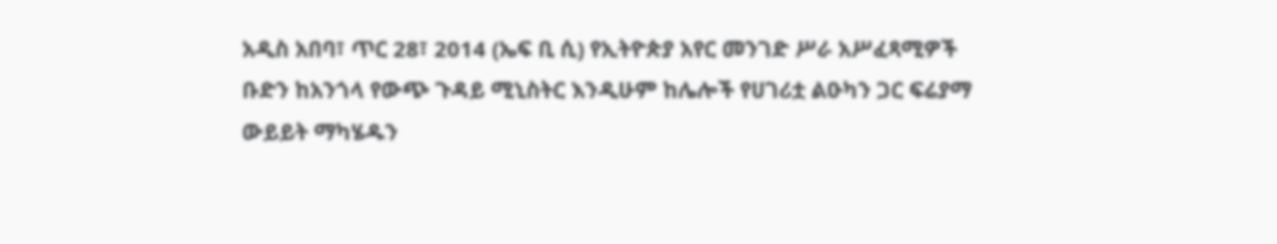አዲስ አበባ፣ ጥር 28፣ 2014 (ኤፍ ቢ ሲ) የኢትዮጵያ አየር መንገድ ሥራ አሥፈጻሚዎች ቡድን ከአንጎላ የውጭ ጉዳይ ሚኒስትር እንዲሁም ከሌሎች የሀገሪቷ ልዑካን ጋር ፍሬያማ ውይይት ማካሄዱን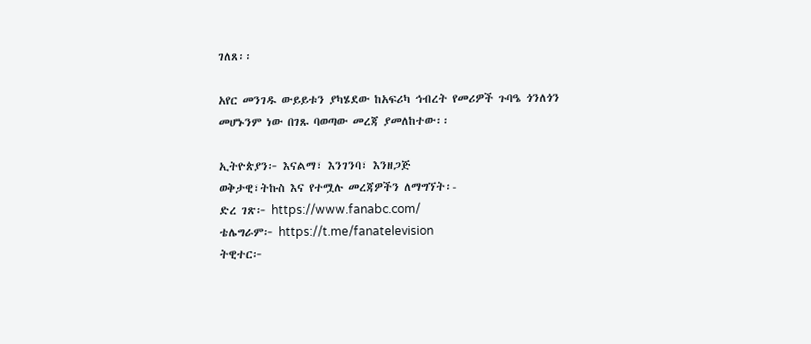ገለጸ፡፡

አየር መንገዱ ውይይቱን ያካሄደው ከአፍሪካ ኅብረት የመሪዎች ጉባዔ ጎንለጎን መሆኑንም ነው በገጹ ባወጣው መረጃ ያመለከተው፡፡

ኢትዮጵያን፦ እናልማ፣ እንገንባ፣ እንዘጋጅ
ወቅታዊ፣ትኩስ እና የተሟሉ መረጃዎችን ለማግኘት፡-
ድረ ገጽ፦ https://www.fanabc.com/
ቴሌግራም፦ https://t.me/fanatelevision
ትዊተር፦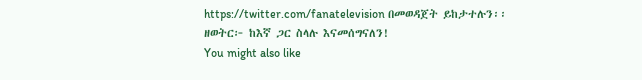https://twitter.com/fanatelevision በመወዳጀት ይከታተሉን፡፡
ዘወትር፦ ከእኛ ጋር ስላሉ እናመሰግናለን!
You might also like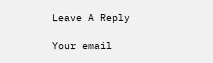Leave A Reply

Your email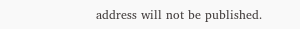address will not be published.